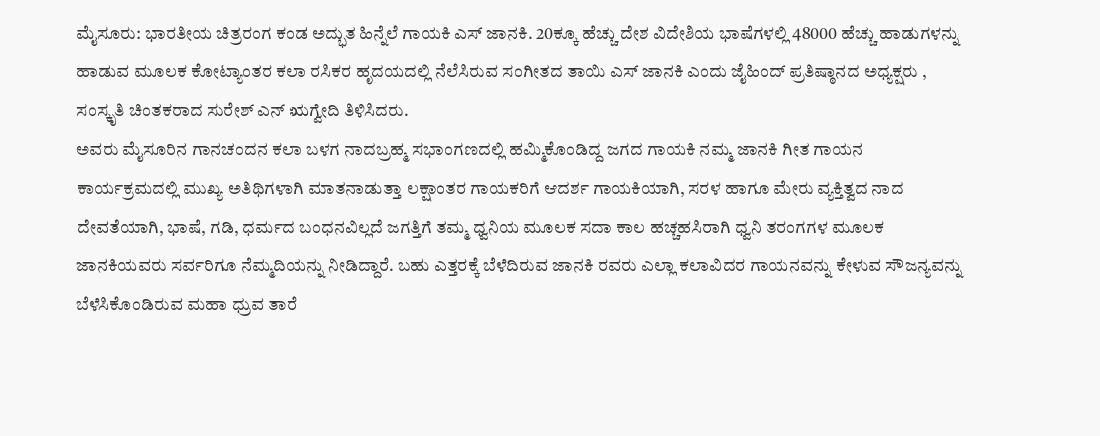ಮೈಸೂರು: ಭಾರತೀಯ ಚಿತ್ರರಂಗ ಕಂಡ ಅದ್ಭುತ ಹಿನ್ನೆಲೆ ಗಾಯಕಿ ಎಸ್ ಜಾನಕಿ. 20ಕ್ಕೂ ಹೆಚ್ಚು ದೇಶ ವಿದೇಶಿಯ ಭಾಷೆಗಳಲ್ಲಿ 48000 ಹೆಚ್ಚು ಹಾಡುಗಳನ್ನು ಹಾಡುವ ಮೂಲಕ ಕೋಟ್ಯಾಂತರ ಕಲಾ ರಸಿಕರ ಹೃದಯದಲ್ಲಿ ನೆಲೆಸಿರುವ ಸಂಗೀತದ ತಾಯಿ ಎಸ್ ಜಾನಕಿ ಎಂದು ಜೈಹಿಂದ್ ಪ್ರತಿಷ್ಠಾನದ ಅಧ್ಯಕ್ಷರು , ಸಂಸ್ಕೃತಿ ಚಿಂತಕರಾದ ಸುರೇಶ್ ಎನ್ ಋಗ್ವೇದಿ ತಿಳಿಸಿದರು.
ಅವರು ಮೈಸೂರಿನ ಗಾನಚಂದನ ಕಲಾ ಬಳಗ ನಾದಬ್ರಹ್ಮ ಸಭಾಂಗಣದಲ್ಲಿ ಹಮ್ಮಿಕೊಂಡಿದ್ದ ಜಗದ ಗಾಯಕಿ ನಮ್ಮ ಜಾನಕಿ ಗೀತ ಗಾಯನ ಕಾರ್ಯಕ್ರಮದಲ್ಲಿ ಮುಖ್ಯ ಅತಿಥಿಗಳಾಗಿ ಮಾತನಾಡುತ್ತಾ ಲಕ್ಷಾಂತರ ಗಾಯಕರಿಗೆ ಆದರ್ಶ ಗಾಯಕಿಯಾಗಿ, ಸರಳ ಹಾಗೂ ಮೇರು ವ್ಯಕ್ತಿತ್ವದ ನಾದ ದೇವತೆಯಾಗಿ, ಭಾಷೆ, ಗಡಿ, ಧರ್ಮದ ಬಂಧನವಿಲ್ಲದೆ ಜಗತ್ತಿಗೆ ತಮ್ಮ ಧ್ವನಿಯ ಮೂಲಕ ಸದಾ ಕಾಲ ಹಚ್ಚಹಸಿರಾಗಿ ಧ್ವನಿ ತರಂಗಗಳ ಮೂಲಕ ಜಾನಕಿಯವರು ಸರ್ವರಿಗೂ ನೆಮ್ಮದಿಯನ್ನು ನೀಡಿದ್ದಾರೆ. ಬಹು ಎತ್ತರಕ್ಕೆ ಬೆಳೆದಿರುವ ಜಾನಕಿ ರವರು ಎಲ್ಲಾ ಕಲಾವಿದರ ಗಾಯನವನ್ನು ಕೇಳುವ ಸೌಜನ್ಯವನ್ನು ಬೆಳೆಸಿಕೊಂಡಿರುವ ಮಹಾ ಧ್ರುವ ತಾರೆ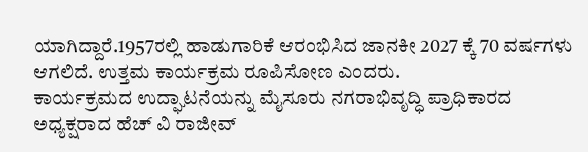ಯಾಗಿದ್ದಾರೆ.1957ರಲ್ಲಿ ಹಾಡುಗಾರಿಕೆ ಆರಂಭಿಸಿದ ಜಾನಕೀ 2027 ಕ್ಕೆ 70 ವರ್ಷಗಳು ಆಗಲಿದೆ. ಉತ್ತಮ ಕಾರ್ಯಕ್ರಮ ರೂಪಿಸೋಣ ಎಂದರು.
ಕಾರ್ಯಕ್ರಮದ ಉದ್ಘಾಟನೆಯನ್ನು ಮೈಸೂರು ನಗರಾಭಿವೃದ್ಧಿ ಪ್ರಾಧಿಕಾರದ ಅಧ್ಯಕ್ಷರಾದ ಹೆಚ್ ವಿ ರಾಜೀವ್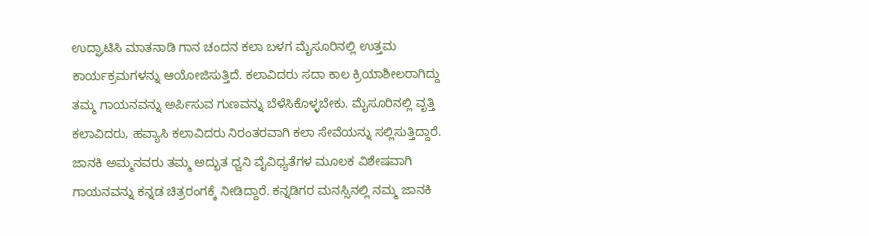ಉದ್ಘಾಟಿಸಿ ಮಾತನಾಡಿ ಗಾನ ಚಂದನ ಕಲಾ ಬಳಗ ಮೈಸೂರಿನಲ್ಲಿ ಉತ್ತಮ ಕಾರ್ಯಕ್ರಮಗಳನ್ನು ಆಯೋಜಿಸುತ್ತಿದೆ. ಕಲಾವಿದರು ಸದಾ ಕಾಲ ಕ್ರಿಯಾಶೀಲರಾಗಿದ್ದು ತಮ್ಮ ಗಾಯನವನ್ನು ಅರ್ಪಿಸುವ ಗುಣವನ್ನು ಬೆಳೆಸಿಕೊಳ್ಳಬೇಕು. ಮೈಸೂರಿನಲ್ಲಿ ವೃತ್ತಿ ಕಲಾವಿದರು, ಹವ್ಯಾಸಿ ಕಲಾವಿದರು ನಿರಂತರವಾಗಿ ಕಲಾ ಸೇವೆಯನ್ನು ಸಲ್ಲಿಸುತ್ತಿದ್ದಾರೆ. ಜಾನಕಿ ಅಮ್ಮನವರು ತಮ್ಮ ಅದ್ಭುತ ಧ್ವನಿ ವೈವಿಧ್ಯತೆಗಳ ಮೂಲಕ ವಿಶೇಷವಾಗಿ ಗಾಯನವನ್ನು ಕನ್ನಡ ಚಿತ್ರರಂಗಕ್ಕೆ ನೀಡಿದ್ದಾರೆ. ಕನ್ನಡಿಗರ ಮನಸ್ಸಿನಲ್ಲಿ ನಮ್ಮ ಜಾನಕಿ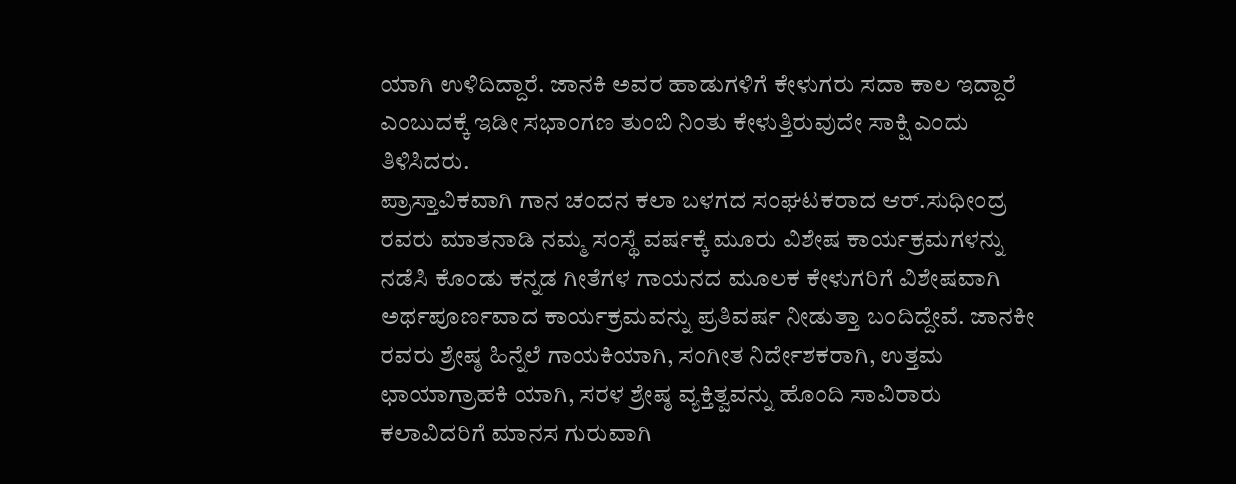ಯಾಗಿ ಉಳಿದಿದ್ದಾರೆ. ಜಾನಕಿ ಅವರ ಹಾಡುಗಳಿಗೆ ಕೇಳುಗರು ಸದಾ ಕಾಲ ಇದ್ದಾರೆ ಎಂಬುದಕ್ಕೆ ಇಡೀ ಸಭಾಂಗಣ ತುಂಬಿ ನಿಂತು ಕೇಳುತ್ತಿರುವುದೇ ಸಾಕ್ಷಿ ಎಂದು ತಿಳಿಸಿದರು.
ಪ್ರಾಸ್ತಾವಿಕವಾಗಿ ಗಾನ ಚಂದನ ಕಲಾ ಬಳಗದ ಸಂಘಟಕರಾದ ಆರ್.ಸುಧೀಂದ್ರ ರವರು ಮಾತನಾಡಿ ನಮ್ಮ ಸಂಸ್ಥೆ ವರ್ಷಕ್ಕೆ ಮೂರು ವಿಶೇಷ ಕಾರ್ಯಕ್ರಮಗಳನ್ನು ನಡೆಸಿ ಕೊಂಡು ಕನ್ನಡ ಗೀತೆಗಳ ಗಾಯನದ ಮೂಲಕ ಕೇಳುಗರಿಗೆ ವಿಶೇಷವಾಗಿ ಅರ್ಥಪೂರ್ಣವಾದ ಕಾರ್ಯಕ್ರಮವನ್ನು ಪ್ರತಿವರ್ಷ ನೀಡುತ್ತಾ ಬಂದಿದ್ದೇವೆ. ಜಾನಕೀ ರವರು ಶ್ರೇಷ್ಠ ಹಿನ್ನೆಲೆ ಗಾಯಕಿಯಾಗಿ, ಸಂಗೀತ ನಿರ್ದೇಶಕರಾಗಿ, ಉತ್ತಮ ಛಾಯಾಗ್ರಾಹಕಿ ಯಾಗಿ, ಸರಳ ಶ್ರೇಷ್ಠ ವ್ಯಕ್ತಿತ್ವವನ್ನು ಹೊಂದಿ ಸಾವಿರಾರು ಕಲಾವಿದರಿಗೆ ಮಾನಸ ಗುರುವಾಗಿ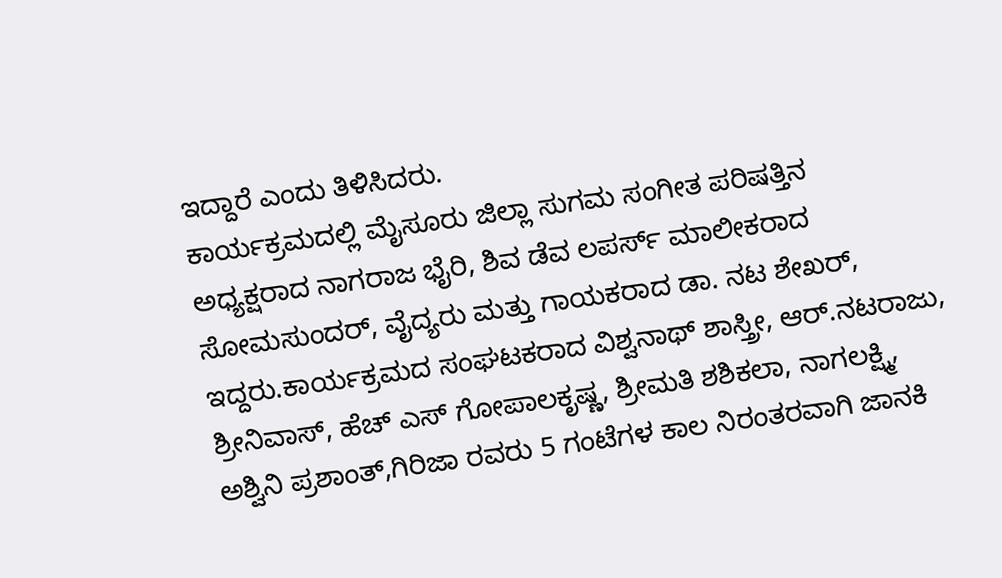ಇದ್ದಾರೆ ಎಂದು ತಿಳಿಸಿದರು.
ಕಾರ್ಯಕ್ರಮದಲ್ಲಿ ಮೈಸೂರು ಜಿಲ್ಲಾ ಸುಗಮ ಸಂಗೀತ ಪರಿಷತ್ತಿನ ಅಧ್ಯಕ್ಷರಾದ ನಾಗರಾಜ ಭೈರಿ, ಶಿವ ಡೆವ ಲಪರ್ಸ್ ಮಾಲೀಕರಾದ ಸೋಮಸುಂದರ್, ವೈದ್ಯರು ಮತ್ತು ಗಾಯಕರಾದ ಡಾ. ನಟ ಶೇಖರ್, ಇದ್ದರು.ಕಾರ್ಯಕ್ರಮದ ಸಂಘಟಕರಾದ ವಿಶ್ವನಾಥ್ ಶಾಸ್ತ್ರೀ, ಆರ್.ನಟರಾಜು, ಶ್ರೀನಿವಾಸ್, ಹೆಚ್ ಎಸ್ ಗೋಪಾಲಕೃಷ್ಣ, ಶ್ರೀಮತಿ ಶಶಿಕಲಾ, ನಾಗಲಕ್ಷ್ಮಿ, ಅಶ್ವಿನಿ ಪ್ರಶಾಂತ್,ಗಿರಿಜಾ ರವರು 5 ಗಂಟೆಗಳ ಕಾಲ ನಿರಂತರವಾಗಿ ಜಾನಕಿ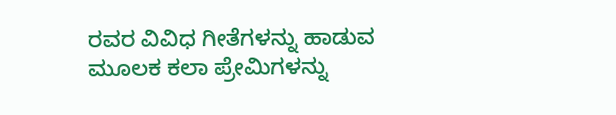ರವರ ವಿವಿಧ ಗೀತೆಗಳನ್ನು ಹಾಡುವ ಮೂಲಕ ಕಲಾ ಪ್ರೇಮಿಗಳನ್ನು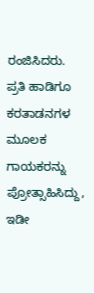ರಂಜಿಸಿದರು. ಪ್ರತಿ ಹಾಡಿಗೂ ಕರತಾಡನಗಳ ಮೂಲಕ ಗಾಯಕರನ್ನು ಪ್ರೋತ್ಸಾಹಿಸಿದ್ದು, ಇಡೀ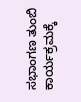ಸಭಾಂಗಣ ತುಂಬಿ ಕಾರ್ಯಕ್ರಮಕ್ಕೆ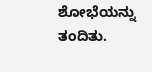ಶೋಭೆಯನ್ನು ತಂದಿತು.